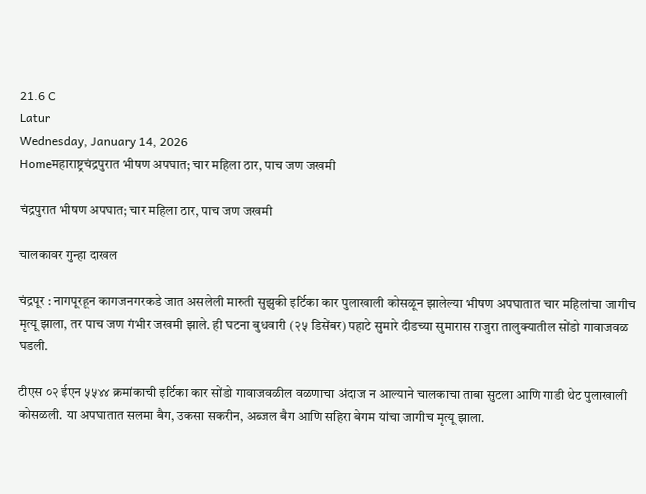21.6 C
Latur
Wednesday, January 14, 2026
Homeमहाराष्ट्रचंद्रपुरात भीषण अपघात; चार महिला ठार, पाच जण जखमी

चंद्रपुरात भीषण अपघात; चार महिला ठार, पाच जण जखमी

चालकावर गुन्हा दाखल

चंद्रपूर : नागपूरहून कागजनगरकडे जात असलेली मारुती सुझुकी इर्टिका कार पुलाखाली कोसळून झालेल्या भीषण अपघातात चार महिलांचा जागीच मृत्यू झाला, तर पाच जण गंभीर जखमी झाले. ही घटना बुधवारी (२५ डिसेंबर) पहाटे सुमारे दीडच्या सुमारास राजुरा तालुक्यातील सोंडो गावाजवळ घडली.

टीएस ०२ ईएन ५५४४ क्रमांकाची इर्टिका कार सोंडो गावाजवळील वळणाचा अंदाज न आल्याने चालकाचा ताबा सुटला आणि गाडी थेट पुलाखाली कोसळली. या अपघातात सलमा बैग, उकसा सकरीन, अब्जल बैग आणि सहिरा बेगम यांचा जागीच मृत्यू झाला.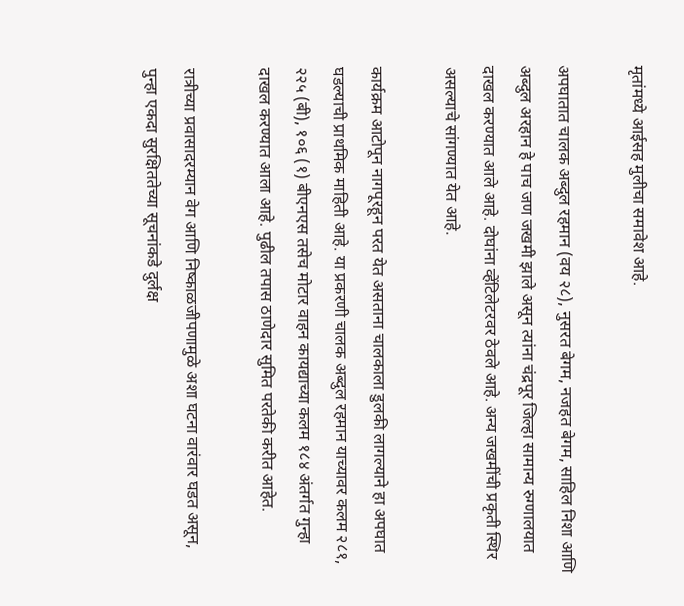मृतांमध्ये आईसह मुलीचा समावेश आहे.

अपघातात चालक अब्दुल रहमान (वय २८), नुसरत बेगम, नजहत बेगम, साहिल निशा आणि अब्दुल अरहान हे पाच जण जखमी झाले असून त्यांना चंद्रपूर जिल्हा सामान्य रुग्णालयात दाखल करण्यात आले आहे. दोघांना व्हेंटिलेटरवर ठेवले आहे. अन्य जखमींची प्रकृती स्थिर असल्याचे सांगण्यात येत आहे.

कार्यक्रम आटोपून नागपूरहून परत येत असताना चालकाला डुलकी लागल्याने हा अपघात घडल्याची प्राथमिक माहिती आहे. या प्रकरणी चालक अब्दुल रहमान याच्यावर कलम २८१, २२५ (बी), १०६ (१) बीएनएस तसेच मोटार वाहन कायद्याच्या कलम १८४ अंतर्गत गुन्हा दाखल करण्यात आला आहे. पुढील तपास ठाणेदार सुमित परतेकी करीत आहेत.

रात्रीच्या प्रवासादरम्यान वेग आणि निष्काळजीपणामुळे अशा घटना वारंवार घडत असून, पुन्हा एकदा सुरक्षिततेच्या सूचनांकडे दुर्लक्ष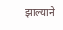झाल्याने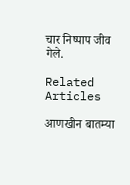चार निष्पाप जीव गेले.

Related Articles

आणखीन बातम्या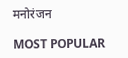मनोरंजन

MOST POPULAR